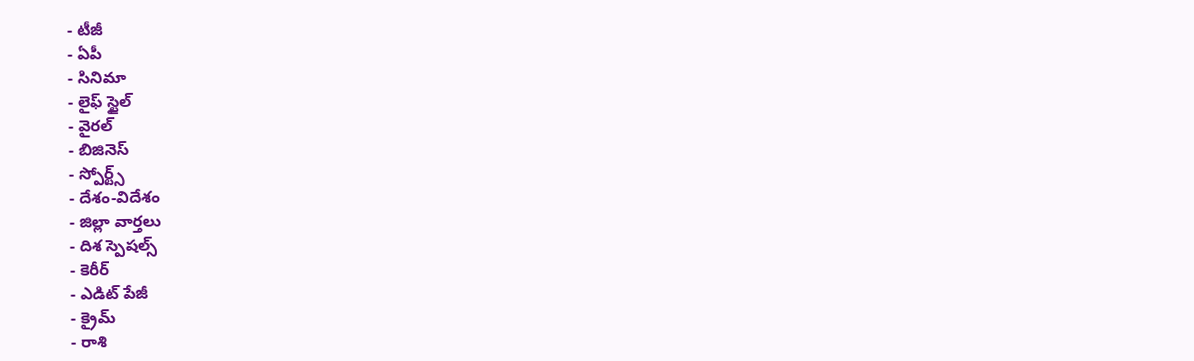- టీజీ
- ఏపీ
- సినిమా
- లైఫ్ స్టైల్
- వైరల్
- బిజినెస్
- స్పోర్ట్స్
- దేశం-విదేశం
- జిల్లా వార్తలు
- దిశ స్పెషల్స్
- కెరీర్
- ఎడిట్ పేజీ
- క్రైమ్
- రాశి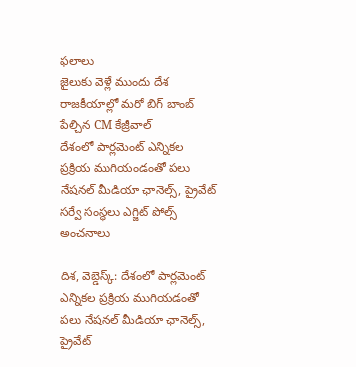ఫలాలు
జైలుకు వెళ్లే ముందు దేశ రాజకీయాల్లో మరో బిగ్ బాంబ్ పేల్చిన CM కేజ్రీవాల్
దేశంలో పార్లమెంట్ ఎన్నికల ప్రక్రియ ముగియండంతో పలు నేషనల్ మీడియా ఛానెల్స్, ప్రైవేట్ సర్వే సంస్థలు ఎగ్జిట్ పోల్స్ అంచనాలు

దిశ, వెబ్డెస్క్: దేశంలో పార్లమెంట్ ఎన్నికల ప్రక్రియ ముగియడంతో పలు నేషనల్ మీడియా ఛానెల్స్, ప్రైవేట్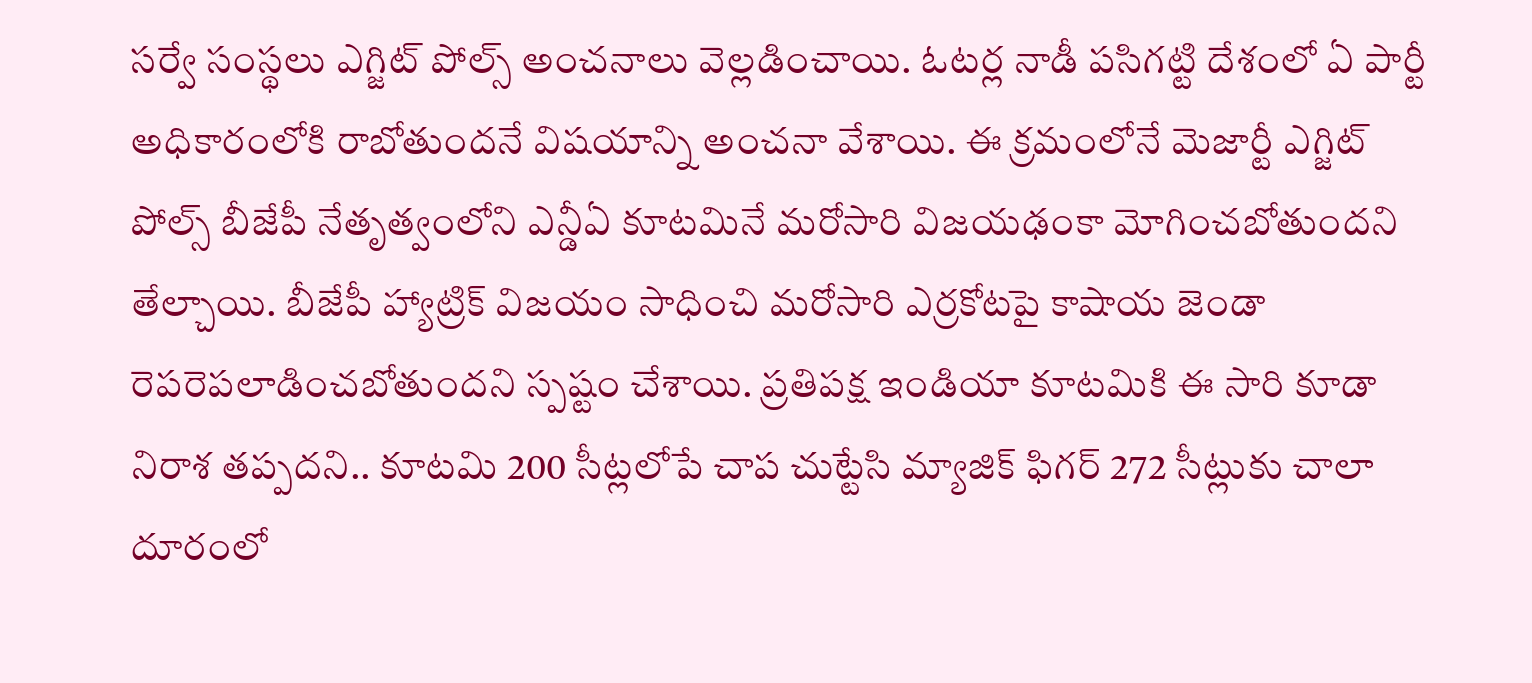సర్వే సంస్థలు ఎగ్జిట్ పోల్స్ అంచనాలు వెల్లడించాయి. ఓటర్ల నాడీ పసిగట్టి దేశంలో ఏ పార్టీ అధికారంలోకి రాబోతుందనే విషయాన్ని అంచనా వేశాయి. ఈ క్రమంలోనే మెజార్టీ ఎగ్జిట్ పోల్స్ బీజేపీ నేతృత్వంలోని ఎన్డీఏ కూటమినే మరోసారి విజయఢంకా మోగించబోతుందని తేల్చాయి. బీజేపీ హ్యాట్రిక్ విజయం సాధించి మరోసారి ఎర్రకోటపై కాషాయ జెండా రెపరెపలాడించబోతుందని స్పష్టం చేశాయి. ప్రతిపక్ష ఇండియా కూటమికి ఈ సారి కూడా నిరాశ తప్పదని.. కూటమి 200 సీట్లలోపే చాప చుట్టేసి మ్యాజిక్ ఫిగర్ 272 సీట్లుకు చాలా దూరంలో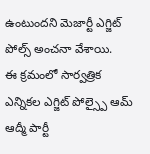ఉంటుందని మెజార్టీ ఎగ్జిట్ పోల్స్ అంచనా వేశాయి.
ఈ క్రమంలో సార్వత్రిక ఎన్నికల ఎగ్జిట్ పోల్స్పై ఆమ్ ఆద్మీ పార్టీ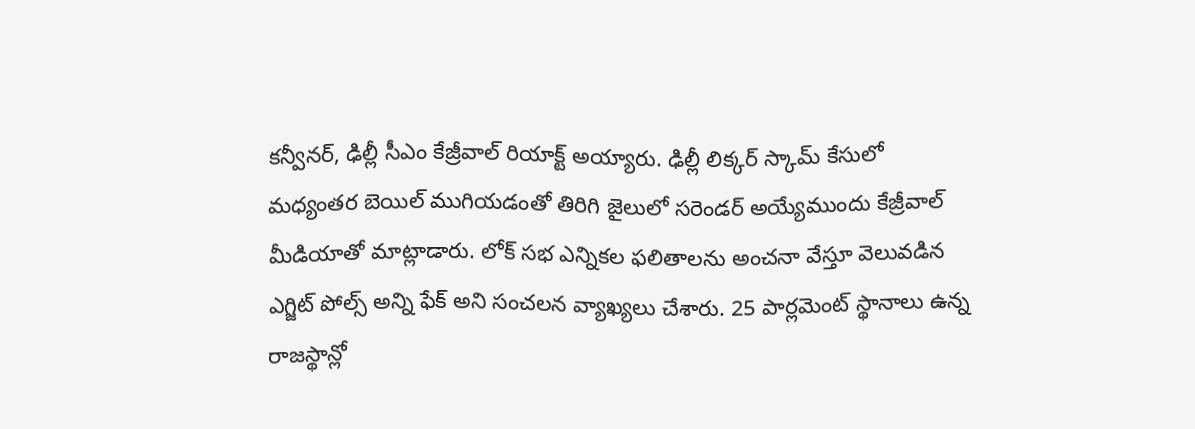కన్వీనర్, ఢిల్లీ సీఎం కేజ్రీవాల్ రియాక్ట్ అయ్యారు. ఢిల్లీ లిక్కర్ స్కామ్ కేసులో మధ్యంతర బెయిల్ ముగియడంతో తిరిగి జైలులో సరెండర్ అయ్యేముందు కేజ్రీవాల్ మీడియాతో మాట్లాడారు. లోక్ సభ ఎన్నికల ఫలితాలను అంచనా వేస్తూ వెలువడిన ఎగ్జిట్ పోల్స్ అన్ని ఫేక్ అని సంచలన వ్యాఖ్యలు చేశారు. 25 పార్లమెంట్ స్థానాలు ఉన్న రాజస్థాన్లో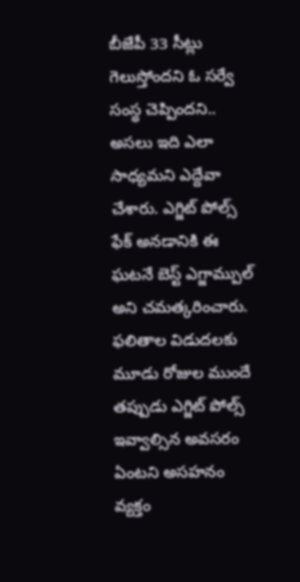బీజేపీ 33 సీట్లు గెలుస్తోందని ఓ సర్వే సంస్థ చెప్పిందని.. అసలు ఇది ఎలా సాధ్యమని ఎద్దేవా చేశారు. ఎగ్జిట్ పోల్స్ ఫేక్ అనడానికి ఈ ఘటనే బెస్ట్ ఎగ్జామ్పుల్ అని చమత్కరించారు. ఫలితాల విడుదలకు మూడు రోజుల ముందే తప్పుడు ఎగ్జిట్ పోల్స్ ఇవ్వాల్సిన అవసరం ఏంటని అసహనం వ్యక్తం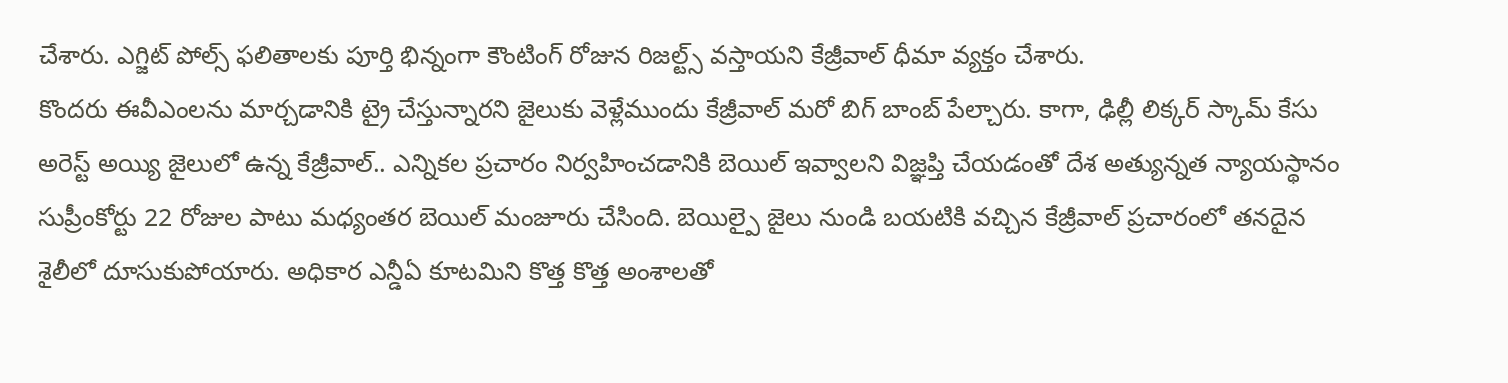చేశారు. ఎగ్జిట్ పోల్స్ ఫలితాలకు పూర్తి భిన్నంగా కౌంటింగ్ రోజున రిజల్ట్స్ వస్తాయని కేజ్రీవాల్ ధీమా వ్యక్తం చేశారు.
కొందరు ఈవీఎంలను మార్చడానికి ట్రై చేస్తున్నారని జైలుకు వెళ్లేముందు కేజ్రీవాల్ మరో బిగ్ బాంబ్ పేల్చారు. కాగా, ఢిల్లీ లిక్కర్ స్కామ్ కేసు అరెస్ట్ అయ్యి జైలులో ఉన్న కేజ్రీవాల్.. ఎన్నికల ప్రచారం నిర్వహించడానికి బెయిల్ ఇవ్వాలని విజ్ఞప్తి చేయడంతో దేశ అత్యున్నత న్యాయస్థానం సుప్రీంకోర్టు 22 రోజుల పాటు మధ్యంతర బెయిల్ మంజూరు చేసింది. బెయిల్పై జైలు నుండి బయటికి వచ్చిన కేజ్రీవాల్ ప్రచారంలో తనదైన శైలీలో దూసుకుపోయారు. అధికార ఎన్డీఏ కూటమిని కొత్త కొత్త అంశాలతో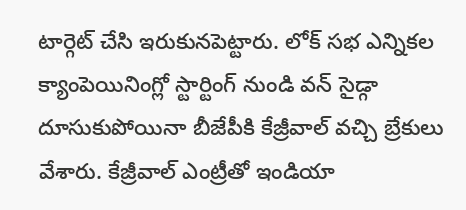టార్గెట్ చేసి ఇరుకునపెట్టారు. లోక్ సభ ఎన్నికల క్యాంపెయినింగ్లో స్టార్టింగ్ నుండి వన్ సైడ్గా దూసుకుపోయినా బీజేపీకి కేజ్రీవాల్ వచ్చి బ్రేకులు వేశారు. కేజ్రీవాల్ ఎంట్రీతో ఇండియా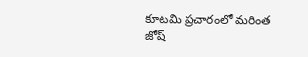కూటమి ప్రచారంలో మరింత జోష్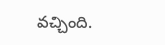వచ్చింది.